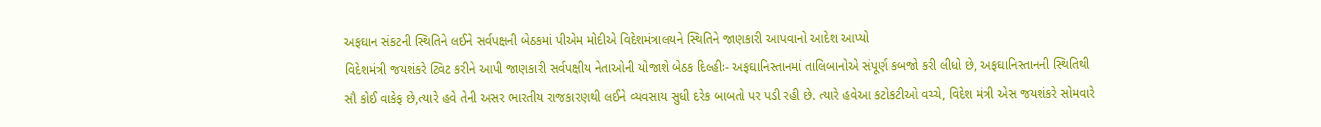અફઘાન સંકટની સ્થિતિને લઈને સર્વપક્ષની બેઠકમાં પીએમ મોદીએ વિદેશમંત્રાલયને સ્થિતિને જાણકારી આપવાનો આદેશ આપ્યો
વિદેશમંત્રી જયશંકરે ટ્વિટ કરીને આપી જાણકારી સર્વપક્ષીય નેતાઓની યોજાશે બેઠક દિલ્હીઃ- અફઘાનિસ્તાનમાં તાલિબાનોએ સંપૂર્ણ કબજો કરી લીધો છે, અફઘાનિસ્તાનની સ્થિતિથી સૌ કોઈ વાકેફ છે,ત્યારે હવે તેની અસર ભારતીય રાજકારણથી લઈને વ્યવસાય સુધી દરેક બાબતો પર પડી રહી છે. ત્યારે હવેઆ કટોકટીઓ વચ્ચે, વિદેશ મંત્રી એસ જયશંકરે સોમવારે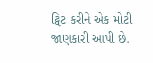ટ્વિટ કરીને એક મોટી જાણકારી આપી છે.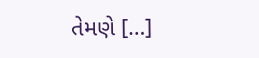તેમણે […]